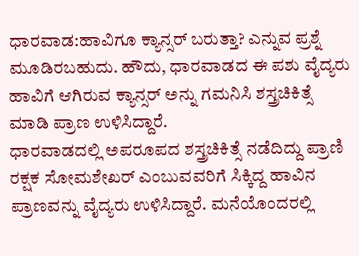ಧಾರವಾಡ:ಹಾವಿಗೂ ಕ್ಯಾನ್ಸರ್ ಬರುತ್ತಾ? ಎನ್ನುವ ಪ್ರಶ್ನೆ ಮೂಡಿರಬಹುದು. ಹೌದು, ಧಾರವಾಡದ ಈ ಪಶು ವೈದ್ಯರು ಹಾವಿಗೆ ಆಗಿರುವ ಕ್ಯಾನ್ಸರ್ ಅನ್ನು ಗಮನಿಸಿ ಶಸ್ತ್ರಚಿಕಿತ್ಸೆ ಮಾಡಿ ಪ್ರಾಣ ಉಳಿಸಿದ್ದಾರೆ.
ಧಾರವಾಡದಲ್ಲಿ ಅಪರೂಪದ ಶಸ್ತ್ರಚಿಕಿತ್ಸೆ ನಡೆದಿದ್ದು ಪ್ರಾಣಿ ರಕ್ಷಕ ಸೋಮಶೇಖರ್ ಎಂಬುವವರಿಗೆ ಸಿಕ್ಕಿದ್ದ ಹಾವಿನ ಪ್ರಾಣವನ್ನು ವೈದ್ಯರು ಉಳಿಸಿದ್ದಾರೆ. ಮನೆಯೊಂದರಲ್ಲಿ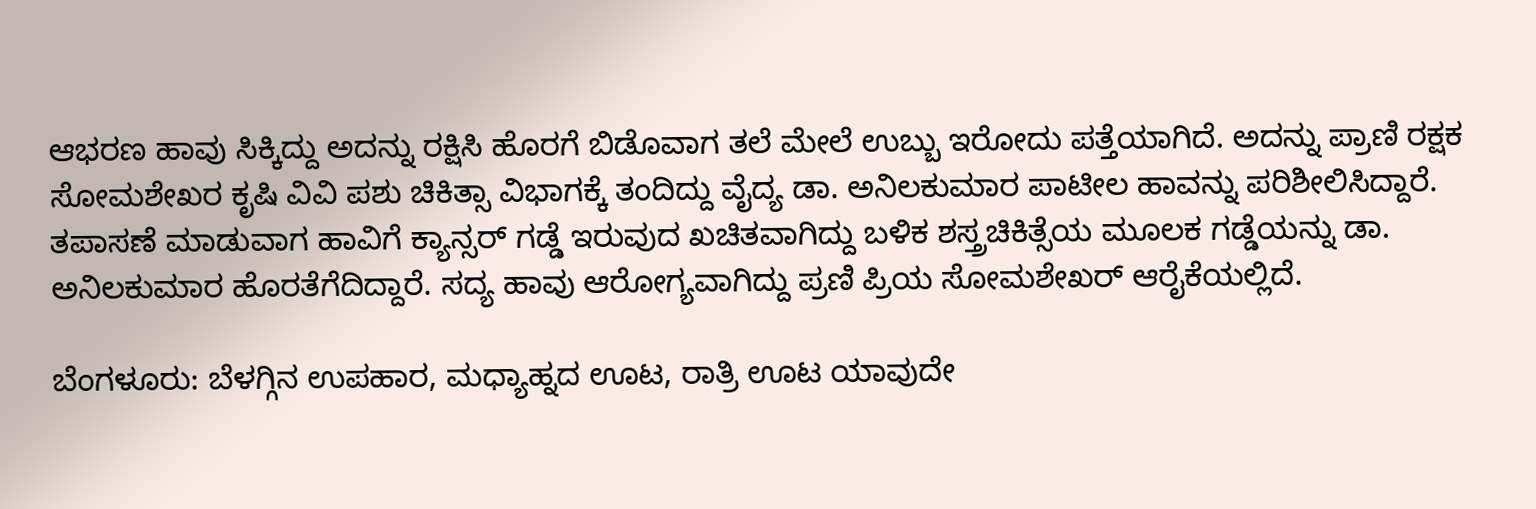ಆಭರಣ ಹಾವು ಸಿಕ್ಕಿದ್ದು ಅದನ್ನು ರಕ್ಷಿಸಿ ಹೊರಗೆ ಬಿಡೊವಾಗ ತಲೆ ಮೇಲೆ ಉಬ್ಬು ಇರೋದು ಪತ್ತೆಯಾಗಿದೆ. ಅದನ್ನು ಪ್ರಾಣಿ ರಕ್ಷಕ ಸೋಮಶೇಖರ ಕೃಷಿ ವಿವಿ ಪಶು ಚಿಕಿತ್ಸಾ ವಿಭಾಗಕ್ಕೆ ತಂದಿದ್ದು ವೈದ್ಯ ಡಾ. ಅನಿಲಕುಮಾರ ಪಾಟೀಲ ಹಾವನ್ನು ಪರಿಶೀಲಿಸಿದ್ದಾರೆ.
ತಪಾಸಣೆ ಮಾಡುವಾಗ ಹಾವಿಗೆ ಕ್ಯಾನ್ಸರ್ ಗಡ್ಡೆ ಇರುವುದ ಖಚಿತವಾಗಿದ್ದು ಬಳಿಕ ಶಸ್ತ್ರಚಿಕಿತ್ಸೆಯ ಮೂಲಕ ಗಡ್ಡೆಯನ್ನು ಡಾ. ಅನಿಲಕುಮಾರ ಹೊರತೆಗೆದಿದ್ದಾರೆ. ಸದ್ಯ ಹಾವು ಆರೋಗ್ಯವಾಗಿದ್ದು ಪ್ರಣಿ ಪ್ರಿಯ ಸೋಮಶೇಖರ್ ಆರೈಕೆಯಲ್ಲಿದೆ.

ಬೆಂಗಳೂರು: ಬೆಳಗ್ಗಿನ ಉಪಹಾರ, ಮಧ್ಯಾಹ್ನದ ಊಟ, ರಾತ್ರಿ ಊಟ ಯಾವುದೇ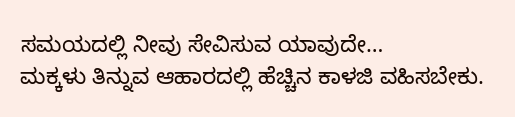ಸಮಯದಲ್ಲಿ ನೀವು ಸೇವಿಸುವ ಯಾವುದೇ…
ಮಕ್ಕಳು ತಿನ್ನುವ ಆಹಾರದಲ್ಲಿ ಹೆಚ್ಚಿನ ಕಾಳಜಿ ವಹಿಸಬೇಕು.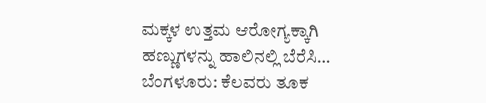ಮಕ್ಕಳ ಉತ್ತಮ ಆರೋಗ್ಯಕ್ಕಾಗಿ ಹಣ್ಣುಗಳನ್ನು ಹಾಲಿನಲ್ಲಿ ಬೆರೆಸಿ…
ಬೆಂಗಳೂರು: ಕೆಲವರು ತೂಕ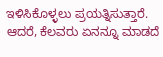ಇಳಿಸಿಕೊಳ್ಳಲು ಪ್ರಯತ್ನಿಸುತ್ತಾರೆ. ಆದರೆ, ಕೆಲವರು ಏನನ್ನೂ ಮಾಡದೆ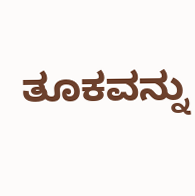ತೂಕವನ್ನು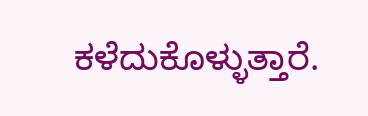ಕಳೆದುಕೊಳ್ಳುತ್ತಾರೆ.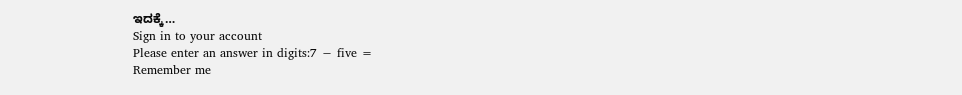ಇದಕ್ಕೆ…
Sign in to your account
Please enter an answer in digits:7 − five =
Remember me